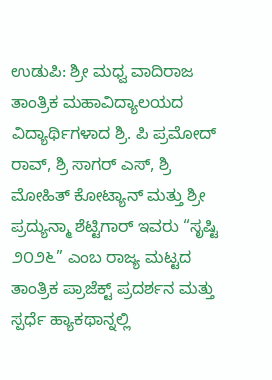ಉಡುಪಿ: ಶ್ರೀ ಮಧ್ವ ವಾದಿರಾಜ ತಾಂತ್ರಿಕ ಮಹಾವಿದ್ಯಾಲಯದ ವಿದ್ಯಾರ್ಥಿಗಳಾದ ಶ್ರಿ. ಪಿ ಪ್ರಮೋದ್ ರಾವ್, ಶ್ರಿ ಸಾಗರ್ ಎಸ್, ಶ್ರಿ ಮೋಹಿತ್ ಕೋಟ್ಯಾನ್ ಮತ್ತು ಶ್ರೀ ಪ್ರದ್ಯುನ್ಮಾ ಶೆಟ್ಟಿಗಾರ್ ಇವರು “ಸೃಷ್ಟಿ ೨೦೨೬” ಎಂಬ ರಾಜ್ಯ ಮಟ್ಟದ ತಾಂತ್ರಿಕ ಪ್ರಾಜೆಕ್ಟ್ ಪ್ರದರ್ಶನ ಮತ್ತು ಸ್ಪರ್ಧೆ ಹ್ಯಾಕಥಾನ್ನಲ್ಲಿ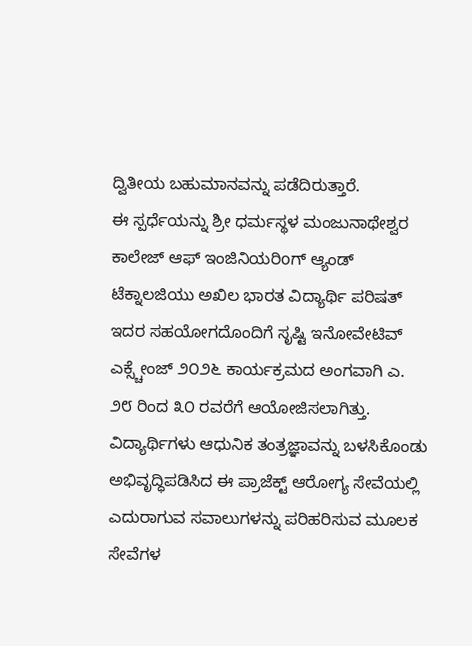ದ್ವಿತೀಯ ಬಹುಮಾನವನ್ನು ಪಡೆದಿರುತ್ತಾರೆ.
ಈ ಸ್ಪರ್ಧೆಯನ್ನು ಶ್ರೀ ಧರ್ಮಸ್ಥಳ ಮಂಜುನಾಥೇಶ್ವರ ಕಾಲೇಜ್ ಆಫ್ ಇಂಜಿನಿಯರಿoಗ್ ಆ್ಯಂಡ್ ಟೆಕ್ನಾಲಜಿಯು ಅಖಿಲ ಭಾರತ ವಿದ್ಯಾರ್ಥಿ ಪರಿಷತ್ ಇದರ ಸಹಯೋಗದೊಂದಿಗೆ ಸೃಷ್ಟಿ ಇನೋವೇಟಿವ್ ಎಕ್ಸ್ಚೇಂಜ್ ೨೦೨೬ ಕಾರ್ಯಕ್ರಮದ ಅಂಗವಾಗಿ ಎ. ೨೮ ರಿಂದ ೩೦ ರವರೆಗೆ ಆಯೋಜಿಸಲಾಗಿತ್ತು.
ವಿದ್ಯಾರ್ಥಿಗಳು ಆಧುನಿಕ ತಂತ್ರಜ್ಞಾವನ್ನು ಬಳಸಿಕೊಂಡು ಅಭಿವೃದ್ಧಿಪಡಿಸಿದ ಈ ಪ್ರಾಜೆಕ್ಟ್ ಆರೋಗ್ಯ ಸೇವೆಯಲ್ಲಿ ಎದುರಾಗುವ ಸವಾಲುಗಳನ್ನು ಪರಿಹರಿಸುವ ಮೂಲಕ ಸೇವೆಗಳ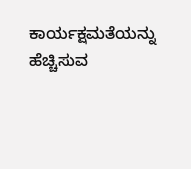ಕಾರ್ಯಕ್ಷಮತೆಯನ್ನು ಹೆಚ್ಚಿಸುವ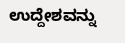ಉದ್ದೇಶವನ್ನು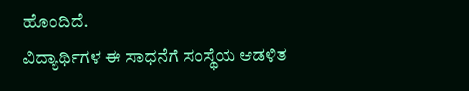ಹೊಂದಿದೆ.
ವಿದ್ಯಾರ್ಥಿಗಳ ಈ ಸಾಧನೆಗೆ ಸಂಸ್ಥೆಯ ಆಡಳಿತ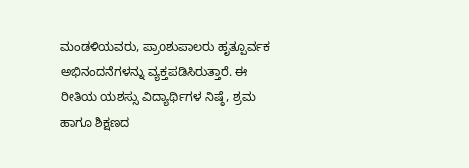ಮಂಡಳಿಯವರು, ಪ್ರಾoಶುಪಾಲರು ಹೃತ್ಪೂರ್ವಕ ಅಭಿನಂದನೆಗಳನ್ನು ವ್ಯಕ್ತಪಡಿಸಿರುತ್ತಾರೆ. ಈ ರೀತಿಯ ಯಶಸ್ಸು ವಿದ್ಯಾರ್ಥಿಗಳ ನಿಷ್ಠೆ, ಶ್ರಮ ಹಾಗೂ ಶಿಕ್ಷಣದ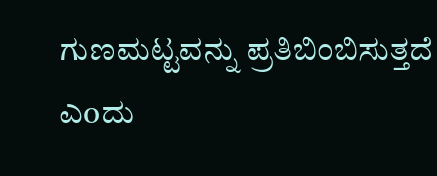ಗುಣಮಟ್ಟವನ್ನು ಪ್ರತಿಬಿಂಬಿಸುತ್ತದೆ ಎoದು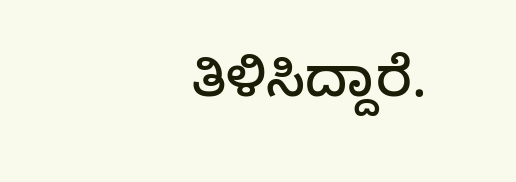ತಿಳಿಸಿದ್ದಾರೆ.